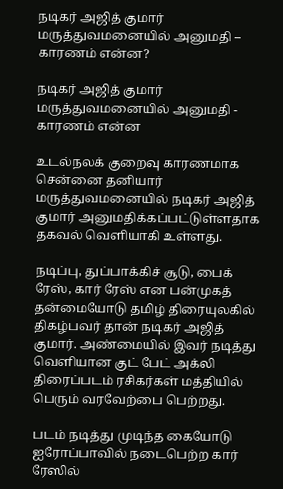நடிகர் அஜித் குமார் மருத்துவமனையில் அனுமதி – காரணம் என்ன?

நடிகர் அஜித் குமார் மருத்துவமனையில் அனுமதி - காரணம் என்ன

உடல்நலக் குறைவு காரணமாக சென்னை தனியார் மருத்துவமனையில் நடிகர் அஜித் குமார் அனுமதிக்கப்பட்டுள்ளதாக தகவல் வெளியாகி உள்ளது.

நடிப்பு, துப்பாக்கிச் சூடு, பைக் ரேஸ், கார் ரேஸ் என பன்முகத் தன்மையோடு தமிழ் திரையுலகில் திகழ்பவர் தான் நடிகர் அஜித் குமார். அண்மையில் இவர் நடித்து வெளியான குட் பேட் அக்லி திரைப்படம் ரசிகர்கள் மத்தியில் பெரும் வரவேற்பை பெற்றது.

படம் நடித்து முடிந்த கையோடு ஐரோப்பாவில் நடைபெற்ற கார் ரேஸில்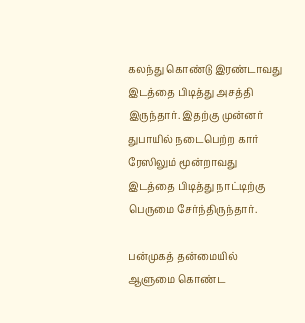கலந்து கொண்டு இரண்டாவது இடத்தை பிடித்து அசத்தி இருந்தார். இதற்கு முன்னர் துபாயில் நடைபெற்ற கார் ரேஸிலும் மூன்றாவது இடத்தை பிடித்து நாட்டிற்கு பெருமை சேர்ந்திருந்தார்.

பன்முகத் தன்மையில் ஆளுமை கொண்ட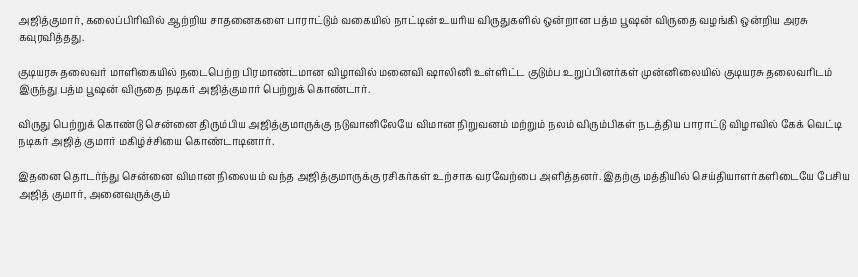அஜித்குமார், கலைப்பிரிவில் ஆற்றிய சாதனைகளை பாராட்டும் வகையில் நாட்டின் உயரிய விருதுகளில் ஒன்றான பத்ம பூஷன் விருதை வழங்கி ஒன்றிய அரசு கவுரவித்தது.

குடியரசு தலைவர் மாளிகையில் நடைபெற்ற பிரமாண்டமான விழாவில் மனைவி ஷாலினி உள்ளிட்ட குடும்ப உறுப்பினர்கள் முன்னிலையில் குடியரசு தலைவரிடம் இருந்து பத்ம பூஷன் விருதை நடிகர் அஜித்குமார் பெற்றுக் கொண்டார்.

விருது பெற்றுக் கொண்டு சென்னை திரும்பிய அஜித்குமாருக்கு நடுவானிலேயே விமான நிறுவனம் மற்றும் நலம் விரும்பிகள் நடத்திய பாராட்டு விழாவில் கேக் வெட்டி நடிகர் அஜித் குமார் மகிழ்ச்சியை கொண்டாடினார்.

இதனை தொடர்ந்து சென்னை விமான நிலையம் வந்த அஜித்குமாருக்கு ரசிகர்கள் உற்சாக வரவேற்பை அளித்தனர். இதற்கு மத்தியில் செய்தியாளர்களிடையே பேசிய அஜித் குமார், அனைவருக்கும்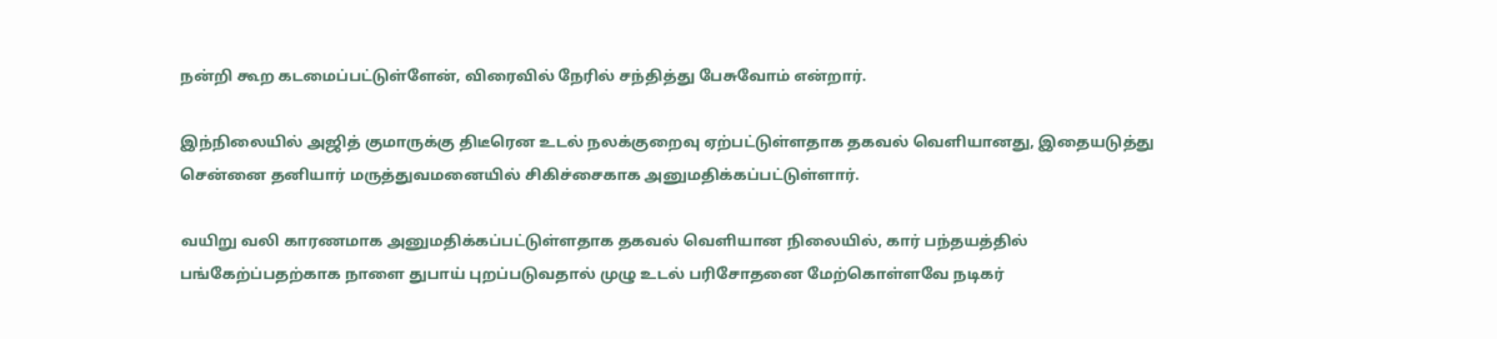நன்றி கூற கடமைப்பட்டுள்ளேன், விரைவில் நேரில் சந்தித்து பேசுவோம் என்றார்.

இந்நிலையில் அஜித் குமாருக்கு திடீரென உடல் நலக்குறைவு ஏற்பட்டுள்ளதாக தகவல் வெளியானது, இதையடுத்து சென்னை தனியார் மருத்துவமனையில் சிகிச்சைகாக அனுமதிக்கப்பட்டுள்ளார்.

வயிறு வலி காரணமாக அனுமதிக்கப்பட்டுள்ளதாக தகவல் வெளியான நிலையில், கார் பந்தயத்தில் பங்கேற்ப்பதற்காக நாளை துபாய் புறப்படுவதால் முழு உடல் பரிசோதனை மேற்கொள்ளவே நடிகர்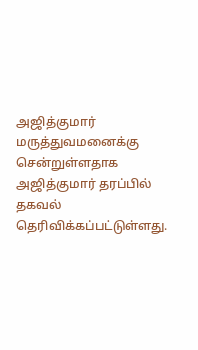அஜித்குமார் மருத்துவமனைக்கு சென்றுள்ளதாக அஜித்குமார் தரப்பில் தகவல் தெரிவிக்கப்பட்டுள்ளது.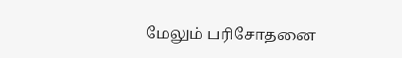மேலும் பரிசோதனை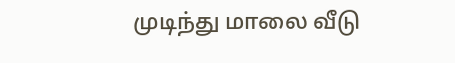முடிந்து மாலை வீடு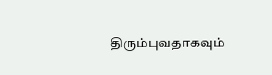திரும்புவதாகவும்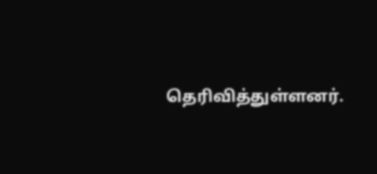தெரிவித்துள்ளனர்.